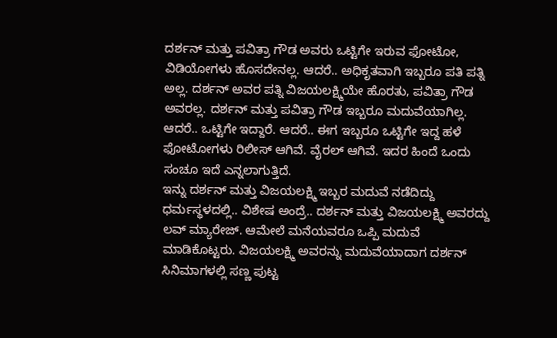ದರ್ಶನ್ ಮತ್ತು ಪವಿತ್ರಾ ಗೌಡ ಅವರು ಒಟ್ಟಿಗೇ ಇರುವ ಫೋಟೋ, ವಿಡಿಯೋಗಳು ಹೊಸದೇನಲ್ಲ. ಆದರೆ.. ಅಧಿಕೃತವಾಗಿ ಇಬ್ಬರೂ ಪತಿ ಪತ್ನಿ ಅಲ್ಲ. ದರ್ಶನ್ ಅವರ ಪತ್ನಿ ವಿಜಯಲಕ್ಷ್ಮಿಯೇ ಹೊರತು, ಪವಿತ್ರಾ ಗೌಡ ಅವರಲ್ಲ. ದರ್ಶನ್ ಮತ್ತು ಪವಿತ್ರಾ ಗೌಡ ಇಬ್ಬರೂ ಮದುವೆಯಾಗಿಲ್ಲ. ಆದರೆ.. ಒಟ್ಟಿಗೇ ಇದ್ದಾರೆ. ಆದರೆ.. ಈಗ ಇಬ್ಬರೂ ಒಟ್ಟಿಗೇ ಇದ್ದ ಹಳೆ ಫೋಟೋಗಳು ರಿಲೀಸ್ ಆಗಿವೆ. ವೈರಲ್ ಆಗಿವೆ. ಇದರ ಹಿಂದೆ ಒಂದು ಸಂಚೂ ಇದೆ ಎನ್ನಲಾಗುತ್ತಿದೆ.
ಇನ್ನು ದರ್ಶನ್ ಮತ್ತು ವಿಜಯಲಕ್ಷ್ಮಿ ಇಬ್ಬರ ಮದುವೆ ನಡೆದಿದ್ದು ಧರ್ಮಸ್ಥಳದಲ್ಲಿ.. ವಿಶೇಷ ಅಂದ್ರೆ.. ದರ್ಶನ್ ಮತ್ತು ವಿಜಯಲಕ್ಷ್ಮಿ ಅವರದ್ದು ಲವ್ ಮ್ಯಾರೇಜ್. ಆಮೇಲೆ ಮನೆಯವರೂ ಒಪ್ಪಿ ಮದುವೆ ಮಾಡಿಕೊಟ್ಟರು. ವಿಜಯಲಕ್ಷ್ಮಿ ಅವರನ್ನು ಮದುವೆಯಾದಾಗ ದರ್ಶನ್ ಸಿನಿಮಾಗಳಲ್ಲಿ ಸಣ್ಣ ಪುಟ್ಟ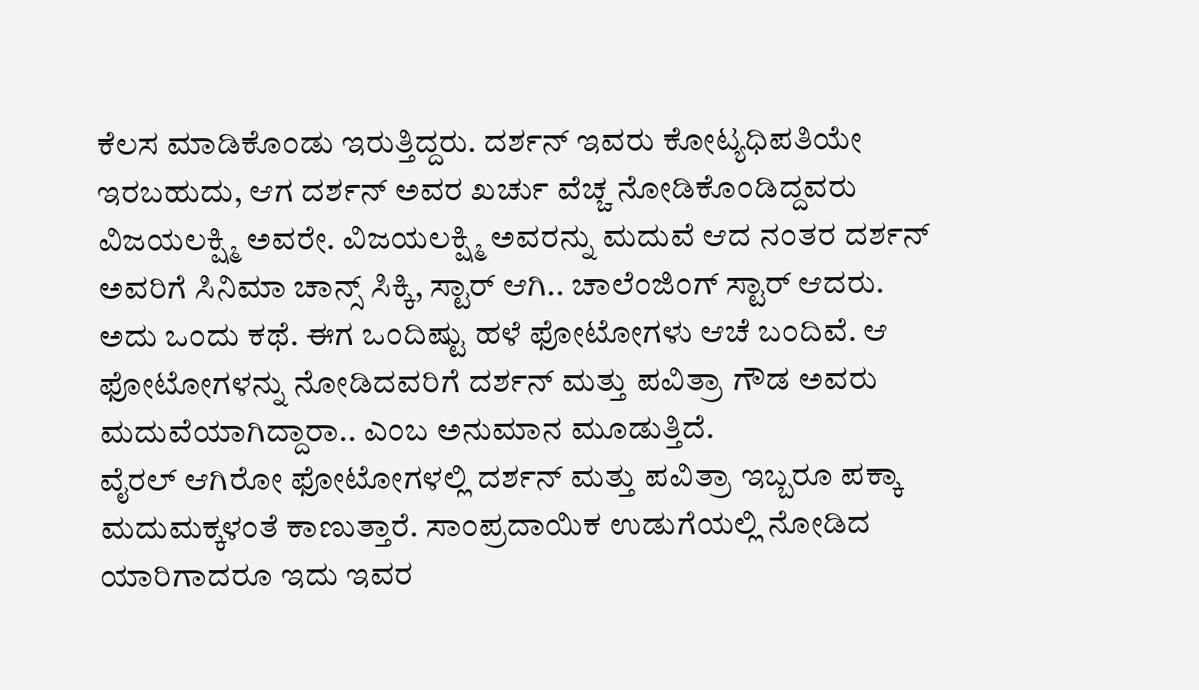ಕೆಲಸ ಮಾಡಿಕೊಂಡು ಇರುತ್ತಿದ್ದರು. ದರ್ಶನ್ ಇವರು ಕೋಟ್ಯಧಿಪತಿಯೇ ಇರಬಹುದು, ಆಗ ದರ್ಶನ್ ಅವರ ಖರ್ಚು ವೆಚ್ಚ ನೋಡಿಕೊಂಡಿದ್ದವರು ವಿಜಯಲಕ್ಷ್ಮಿ ಅವರೇ. ವಿಜಯಲಕ್ಷ್ಮಿ ಅವರನ್ನು ಮದುವೆ ಆದ ನಂತರ ದರ್ಶನ್ ಅವರಿಗೆ ಸಿನಿಮಾ ಚಾನ್ಸ್ ಸಿಕ್ಕಿ, ಸ್ಟಾರ್ ಆಗಿ.. ಚಾಲೆಂಜಿಂಗ್ ಸ್ಟಾರ್ ಆದರು. ಅದು ಒಂದು ಕಥೆ. ಈಗ ಒಂದಿಷ್ಟು ಹಳೆ ಫೋಟೋಗಳು ಆಚೆ ಬಂದಿವೆ. ಆ ಫೋಟೋಗಳನ್ನು ನೋಡಿದವರಿಗೆ ದರ್ಶನ್ ಮತ್ತು ಪವಿತ್ರಾ ಗೌಡ ಅವರು ಮದುವೆಯಾಗಿದ್ದಾರಾ.. ಎಂಬ ಅನುಮಾನ ಮೂಡುತ್ತಿದೆ.
ವೈರಲ್ ಆಗಿರೋ ಫೋಟೋಗಳಲ್ಲಿ ದರ್ಶನ್ ಮತ್ತು ಪವಿತ್ರಾ ಇಬ್ಬರೂ ಪಕ್ಕಾ ಮದುಮಕ್ಕಳಂತೆ ಕಾಣುತ್ತಾರೆ. ಸಾಂಪ್ರದಾಯಿಕ ಉಡುಗೆಯಲ್ಲಿ ನೋಡಿದ ಯಾರಿಗಾದರೂ ಇದು ಇವರ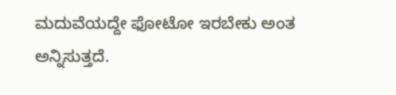ಮದುವೆಯದ್ದೇ ಫೋಟೋ ಇರಬೇಕು ಅಂತ ಅನ್ನಿಸುತ್ತದೆ.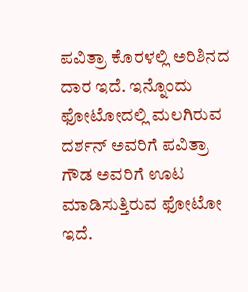ಪವಿತ್ರಾ ಕೊರಳಲ್ಲಿ ಅರಿಶಿನದ ದಾರ ಇದೆ. ಇನ್ನೊಂದು ಫೋಟೋದಲ್ಲಿ ಮಲಗಿರುವ ದರ್ಶನ್ ಅವರಿಗೆ ಪವಿತ್ರಾ ಗೌಡ ಅವರಿಗೆ ಊಟ ಮಾಡಿಸುತ್ತಿರುವ ಫೋಟೋ ಇದೆ.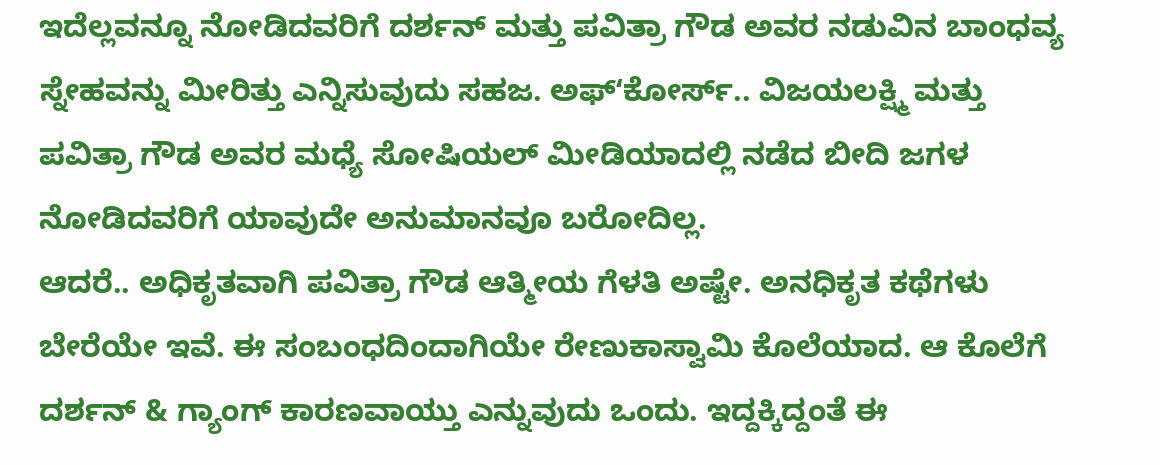ಇದೆಲ್ಲವನ್ನೂ ನೋಡಿದವರಿಗೆ ದರ್ಶನ್ ಮತ್ತು ಪವಿತ್ರಾ ಗೌಡ ಅವರ ನಡುವಿನ ಬಾಂಧವ್ಯ ಸ್ನೇಹವನ್ನು ಮೀರಿತ್ತು ಎನ್ನಿಸುವುದು ಸಹಜ. ಅಫ್ʻಕೋರ್ಸ್.. ವಿಜಯಲಕ್ಷ್ಮಿ ಮತ್ತು ಪವಿತ್ರಾ ಗೌಡ ಅವರ ಮಧ್ಯೆ ಸೋಷಿಯಲ್ ಮೀಡಿಯಾದಲ್ಲಿ ನಡೆದ ಬೀದಿ ಜಗಳ ನೋಡಿದವರಿಗೆ ಯಾವುದೇ ಅನುಮಾನವೂ ಬರೋದಿಲ್ಲ.
ಆದರೆ.. ಅಧಿಕೃತವಾಗಿ ಪವಿತ್ರಾ ಗೌಡ ಆತ್ಮೀಯ ಗೆಳತಿ ಅಷ್ಟೇ. ಅನಧಿಕೃತ ಕಥೆಗಳು ಬೇರೆಯೇ ಇವೆ. ಈ ಸಂಬಂಧದಿಂದಾಗಿಯೇ ರೇಣುಕಾಸ್ವಾಮಿ ಕೊಲೆಯಾದ. ಆ ಕೊಲೆಗೆ ದರ್ಶನ್ & ಗ್ಯಾಂಗ್ ಕಾರಣವಾಯ್ತು ಎನ್ನುವುದು ಒಂದು. ಇದ್ದಕ್ಕಿದ್ದಂತೆ ಈ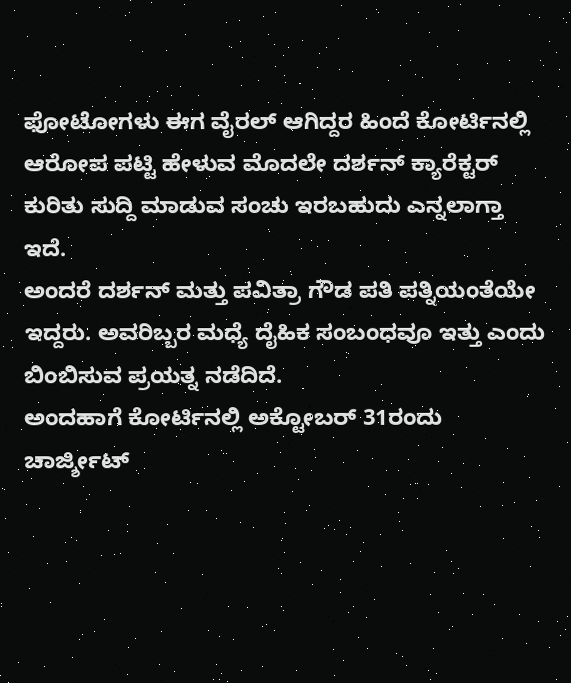ಫೋಟೋಗಳು ಈಗ ವೈರಲ್ ಆಗಿದ್ದರ ಹಿಂದೆ ಕೋರ್ಟಿನಲ್ಲಿ ಆರೋಪ ಪಟ್ಟಿ ಹೇಳುವ ಮೊದಲೇ ದರ್ಶನ್ ಕ್ಯಾರೆಕ್ಟರ್ ಕುರಿತು ಸುದ್ದಿ ಮಾಡುವ ಸಂಚು ಇರಬಹುದು ಎನ್ನಲಾಗ್ತಾ ಇದೆ.
ಅಂದರೆ ದರ್ಶನ್ ಮತ್ತು ಪವಿತ್ರಾ ಗೌಡ ಪತಿ ಪತ್ನಿಯಂತೆಯೇ ಇದ್ದರು. ಅವರಿಬ್ಬರ ಮಧ್ಯೆ ದೈಹಿಕ ಸಂಬಂಧವೂ ಇತ್ತು ಎಂದು ಬಿಂಬಿಸುವ ಪ್ರಯತ್ನ ನಡೆದಿದೆ.
ಅಂದಹಾಗೆ ಕೋರ್ಟಿನಲ್ಲಿ ಅಕ್ಟೋಬರ್ 31ರಂದು ಚಾರ್ಜ್ಶೀಟ್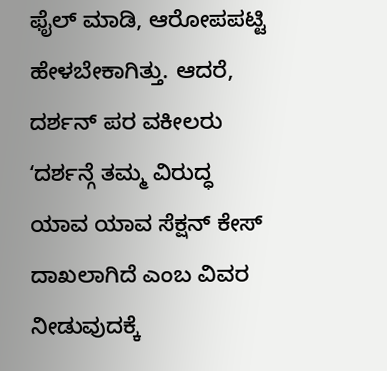ಫೈಲ್ ಮಾಡಿ, ಆರೋಪಪಟ್ಟಿ ಹೇಳಬೇಕಾಗಿತ್ತು. ಆದರೆ, ದರ್ಶನ್ ಪರ ವಕೀಲರು ʻದರ್ಶನ್ಗೆ ತಮ್ಮ ವಿರುದ್ಧ ಯಾವ ಯಾವ ಸೆಕ್ಷನ್ ಕೇಸ್ ದಾಖಲಾಗಿದೆ ಎಂಬ ವಿವರ ನೀಡುವುದಕ್ಕೆ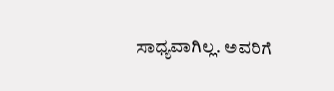ಸಾಧ್ಯವಾಗಿಲ್ಲ. ಅವರಿಗೆ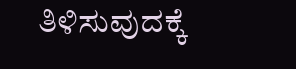ತಿಳಿಸುವುದಕ್ಕೆ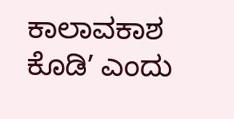ಕಾಲಾವಕಾಶ ಕೊಡಿʼ ಎಂದು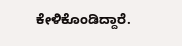ಕೇಳಿಕೊಂಡಿದ್ದಾರೆ.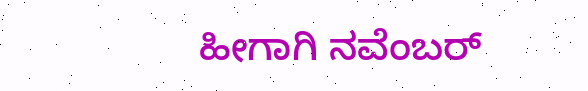ಹೀಗಾಗಿ ನವೆಂಬರ್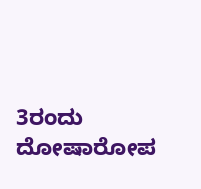3ರಂದು ದೋಷಾರೋಪ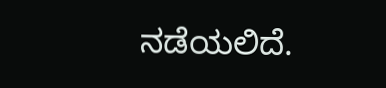ನಡೆಯಲಿದೆ.